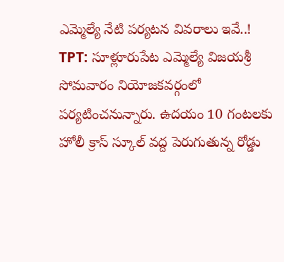ఎమ్మెల్యే నేటి పర్యటన వివరాలు ఇవే..!
TPT: సూళ్లూరుపేట ఎమ్మెల్యే విజయశ్రీ సోమవారం నియోజకవర్గంలో పర్యటించనున్నారు. ఉదయం 10 గంటలకు హోలీ క్రాస్ స్కూల్ వద్ద పెరుగుతున్న రోడ్డు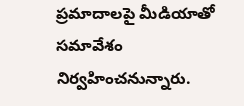ప్రమాదాలపై మీడియాతో సమావేశం నిర్వహించనున్నారు.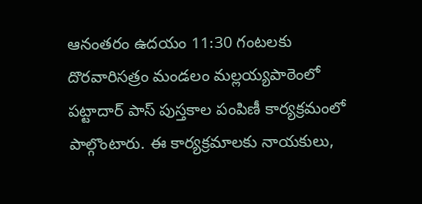ఆనంతరం ఉదయం 11:30 గంటలకు దొరవారిసత్రం మండలం మల్లయ్యపాఠెంలో పట్టాదార్ పాస్ పుస్తకాల పంపిణీ కార్యక్రమంలో పాల్గొంటారు. ఈ కార్యక్రమాలకు నాయకులు,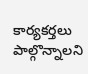కార్యకర్తలు పాల్గొన్నాలని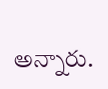అన్నారు.